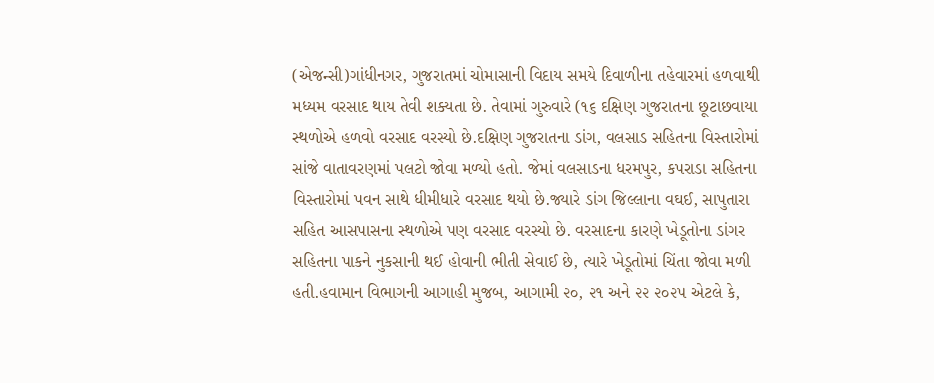(એજન્સી)ગાંધીનગર, ગુજરાતમાં ચોમાસાની વિદાય સમયે દિવાળીના તહેવારમાં હળવાથી મધ્યમ વરસાદ થાય તેવી શક્યતા છે. તેવામાં ગુરુવારે (૧૬ દક્ષિણ ગુજરાતના છૂટાછવાયા સ્થળોએ હળવો વરસાદ વરસ્યો છે.દક્ષિણ ગુજરાતના ડાંગ, વલસાડ સહિતના વિસ્તારોમાં સાંજે વાતાવરણમાં પલટો જોવા મળ્યો હતો. જેમાં વલસાડના ધરમપુર, કપરાડા સહિતના વિસ્તારોમાં પવન સાથે ધીમીધારે વરસાદ થયો છે.જ્યારે ડાંગ જિલ્લાના વઘઈ, સાપુતારા સહિત આસપાસના સ્થળોએ પણ વરસાદ વરસ્યો છે. વરસાદના કારણે ખેડૂતોના ડાંગર સહિતના પાકને નુકસાની થઈ હોવાની ભીતી સેવાઈ છે, ત્યારે ખેડૂતોમાં ચિંતા જોવા મળી હતી.હવામાન વિભાગની આગાહી મુજબ, આગામી ૨૦, ૨૧ અને ૨૨ ૨૦૨૫ એટલે કે,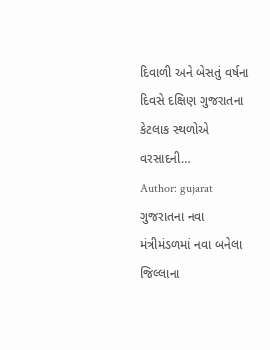દિવાળી અને બેસતું વર્ષના દિવસે દક્ષિણ ગુજરાતના કેટલાક સ્થળોએ વરસાદની…
Author: gujarat
ગુજરાતના નવા મંત્રીમંડળમાં નવા બનેલા જિલ્લાના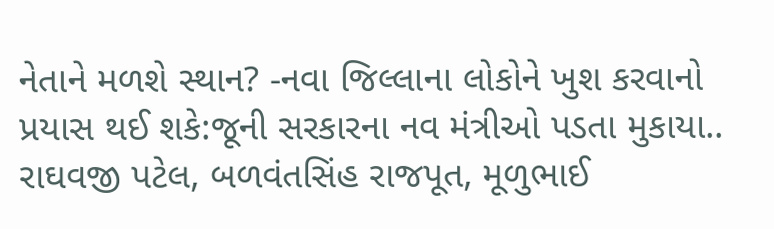નેતાને મળશે સ્થાન? -નવા જિલ્લાના લોકોને ખુશ કરવાનો પ્રયાસ થઈ શકે:જૂની સરકારના નવ મંત્રીઓ પડતા મુકાયા.. રાઘવજી પટેલ, બળવંતસિંહ રાજપૂત, મૂળુભાઈ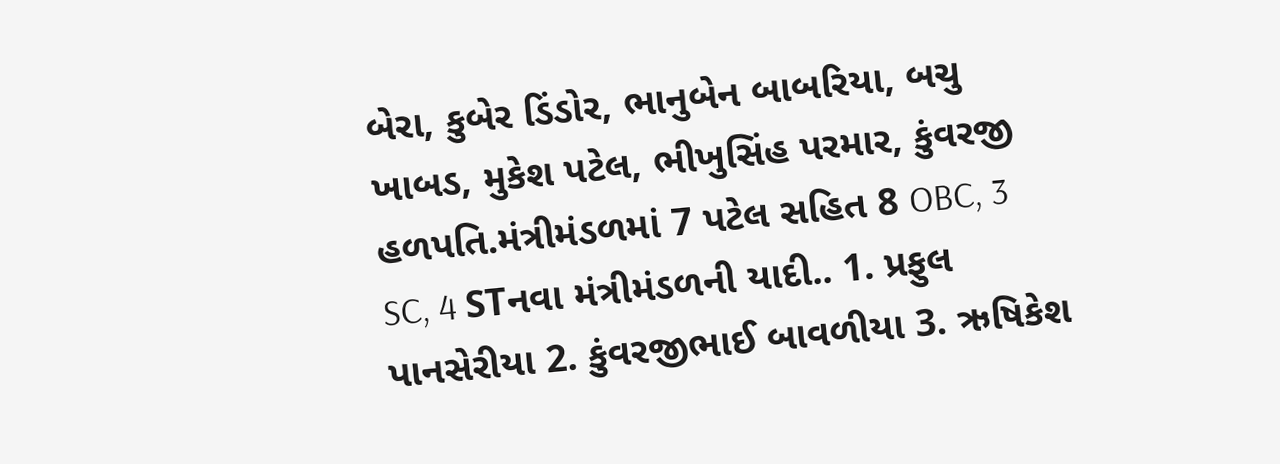બેરા, કુબેર ડિંડોર, ભાનુબેન બાબરિયા, બચુ ખાબડ, મુકેશ પટેલ, ભીખુસિંહ પરમાર, કુંવરજી હળપતિ.મંત્રીમંડળમાં 7 પટેલ સહિત 8 OBC, 3 SC, 4 STનવા મંત્રીમંડળની યાદી.. 1. પ્રફુલ પાનસેરીયા 2. કુંવરજીભાઈ બાવળીયા 3. ઋષિકેશ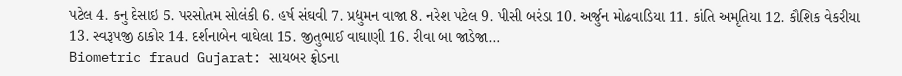પટેલ 4. કનુ દેસાઇ 5. પરસોતમ સોલંકી 6. હર્ષ સંઘવી 7. પ્રદ્યુમન વાજા 8. નરેશ પટેલ 9. પીસી બરંડા 10. અર્જુન મોઢવાડિયા 11. કાંતિ અમૃતિયા 12. કૌશિક વેકરીયા 13. સ્વરૂપજી ઠાકોર 14. દર્શનાબેન વાઘેલા 15. જીતુભાઈ વાઘાણી 16. રીવા બા જાડેજા…
Biometric fraud Gujarat: સાયબર ફ્રોડના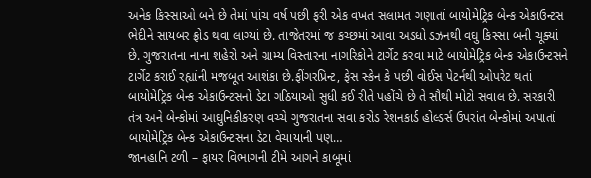અનેક કિસ્સાઓ બને છે તેમાં પાંચ વર્ષ પછી ફરી એક વખત સલામત ગણાતાં બાયોમેટ્રિક બેન્ક એકાઉન્ટસ ભેદીને સાયબર ફ્રોડ થવા લાગ્યાં છે. તાજેતરમાં જ કચ્છમાં આવા અડધો ડઝનથી વઘુ કિસ્સા બની ચૂક્યાં છે. ગુજરાતના નાના શહેરો અને ગ્રામ્ય વિસ્તારના નાગરિકોને ટાર્ગેટ કરવા માટે બાયોમેટ્રિક બેન્ક એકાઉન્ટસને ટાર્ગેટ કરાઈ રહ્યાંની મજબૂત આશંકા છે.ફીંગરપ્રિન્ટ, ફેસ સ્કેન કે પછી વોઈસ પેટર્નથી ઓપરેટ થતાં બાયોમેટ્રિક બેન્ક એકાઉન્ટસનો ડેટા ગઠિયાઓ સુધી કઈ રીતે પહોંચે છે તે સૌથી મોટો સવાલ છે. સરકારી તંત્ર અને બેન્કોમાં આઘુનિકીકરણ વચ્ચે ગુજરાતના સવા કરોડ રેશનકાર્ડ હોલ્ડર્સ ઉપરાંત બેન્કોમાં અપાતાં બાયોમેટ્રિક બેન્ક એકાઉન્ટસના ડેટા વેચાયાની પણ…
જાનહાનિ ટળી – ફાયર વિભાગની ટીમે આગને કાબૂમાં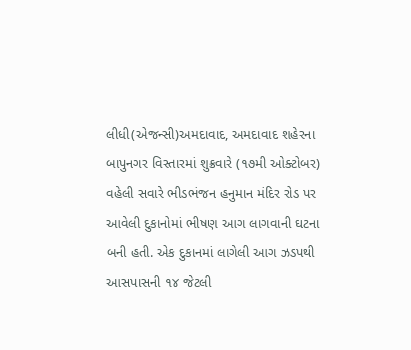લીધી(એજન્સી)અમદાવાદ, અમદાવાદ શહેરના બાપુનગર વિસ્તારમાં શુક્રવારે (૧૭મી ઓક્ટોબર) વહેલી સવારે ભીડભંજન હનુમાન મંદિર રોડ પર આવેલી દુકાનોમાં ભીષણ આગ લાગવાની ઘટના બની હતી. એક દુકાનમાં લાગેલી આગ ઝડપથી આસપાસની ૧૪ જેટલી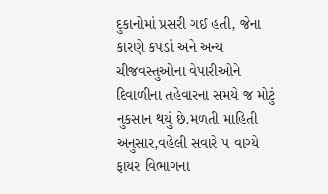દુકાનોમાં પ્રસરી ગઈ હતી, જેના કારણે કપડાં અને અન્ય ચીજવસ્તુઓના વેપારીઓને દિવાળીના તહેવારના સમયે જ મોટું નુકસાન થયું છે.મળતી માહિતી અનુસાર,વહેલી સવારે ૫ વાગ્યે ફાયર વિભાગના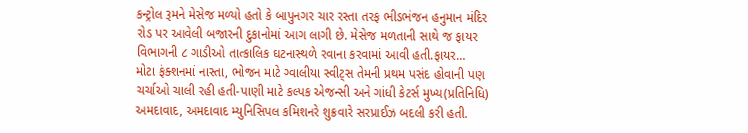કન્ટ્રોલ રૂમને મેસેજ મળ્યો હતો કે બાપુનગર ચાર રસ્તા તરફ ભીડભંજન હનુમાન મંદિર રોડ પર આવેલી બજારની દુકાનોમાં આગ લાગી છે. મેસેજ મળતાની સાથે જ ફાયર વિભાગની ૮ ગાડીઓ તાત્કાલિક ઘટનાસ્થળે રવાના કરવામાં આવી હતી.ફાયર…
મોટા ફંક્શનમાં નાસ્તા, ભોજન માટે ગ્વાલીયા સ્વીટ્સ તેમની પ્રથમ પસંદ હોવાની પણ ચર્ચાઓ ચાલી રહી હતી-પાણી માટે કલ્પક એજન્સી અને ગાંધી કેટર્સ મુખ્ય(પ્રતિનિધિ) અમદાવાદ, અમદાવાદ મ્યુનિસિપલ કમિશનરે શુક્રવારે સરપ્રાઈઝ બદલી કરી હતી.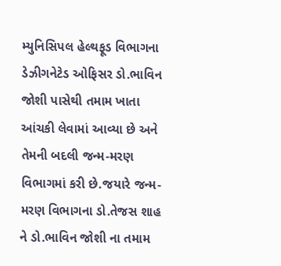મ્યુનિસિપલ હેલ્થફૂડ વિભાગના ડેઝીગનેટેડ ઓફિસર ડો.ભાવિન જોશી પાસેથી તમામ ખાતા આંચકી લેવામાં આવ્યા છે અને તેમની બદલી જન્મ-મરણ વિભાગમાં કરી છે.જયારે જન્મ-મરણ વિભાગના ડો.તેજસ શાહ ને ડો.ભાવિન જોશી ના તમામ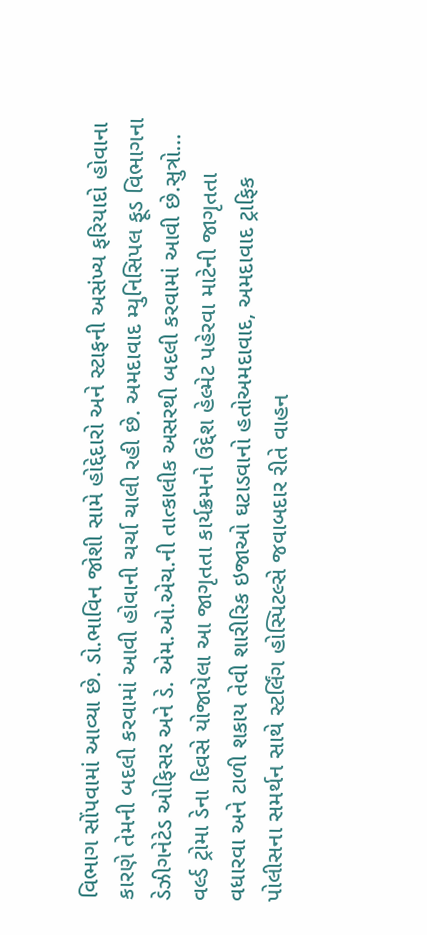વિભાગ સોંપવામાં આવ્યા છે. ડો.ભાવિન જોશી સામે હોદ્દેદારો અને સ્ટાફની અસંખ્ય ફરિયાદો હોવાના કારણે તેમની બદલી કરવામાં આવી હોવાની ચર્ચા ચાલી રહી છે. અમદાવાદ મ્યુનિસિપલ ફૂડ વિભાગના ડેઝીગનેટેડ ઓફિસર અને ડે. એમ.ઓ.એચ.ની તાત્કાલીક અસરથી બદલી કરવામાં આવી છે.સુત્રો…
વર્લ્ડ ટ્રોમા ડેના દિવસે યોજાયેલા આ જાગૃતતા કાર્યક્રમનો ઉદ્દેશ હેલ્મેટ પહેરવા માટેની જાગૃતતા વધારવા અને ટાળી શકાય તેવી શારીરિક ઇજાઓ ઘટાડવાનો હતોઅમદાવાદ, અમદાવાદ ટ્રાફિક પોલીસના સમર્થન સાથે સ્ટર્લિંગ હોસ્પિટલ્સે જવાબદાર રીતે વાહન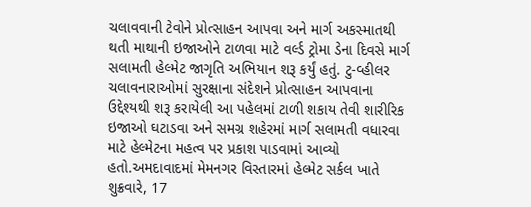ચલાવવાની ટેવોને પ્રોત્સાહન આપવા અને માર્ગ અકસ્માતથી થતી માથાની ઇજાઓને ટાળવા માટે વર્લ્ડ ટ્રોમા ડેના દિવસે માર્ગ સલામતી હેલ્મેટ જાગૃતિ અભિયાન શરૂ કર્યું હતું. ટુ-વ્હીલર ચલાવનારાઓમાં સુરક્ષાના સંદેશને પ્રોત્સાહન આપવાના ઉદ્દેશ્યથી શરૂ કરાયેલી આ પહેલમાં ટાળી શકાય તેવી શારીરિક ઇજાઓ ઘટાડવા અને સમગ્ર શહેરમાં માર્ગ સલામતી વધારવા માટે હેલ્મેટના મહત્વ પર પ્રકાશ પાડવામાં આવ્યો હતો.અમદાવાદમાં મેમનગર વિસ્તારમાં હેલ્મેટ સર્કલ ખાતે શુક્રવારે, 17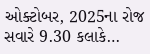ઓક્ટોબર, 2025ના રોજ સવારે 9.30 કલાકે…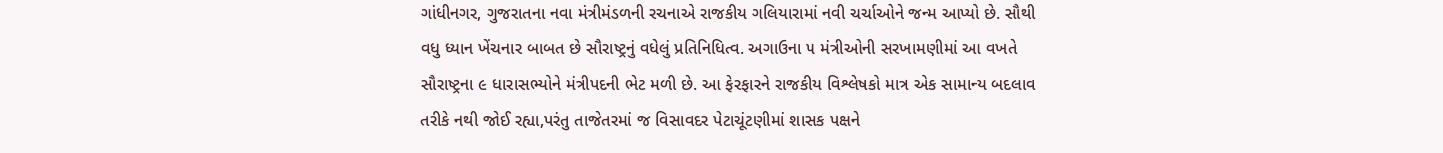ગાંધીનગર, ગુજરાતના નવા મંત્રીમંડળની રચનાએ રાજકીય ગલિયારામાં નવી ચર્ચાઓને જન્મ આપ્યો છે. સૌથી વધુ ધ્યાન ખેંચનાર બાબત છે સૌરાષ્ટ્રનું વધેલું પ્રતિનિધિત્વ. અગાઉના ૫ મંત્રીઓની સરખામણીમાં આ વખતે સૌરાષ્ટ્રના ૯ ધારાસભ્યોને મંત્રીપદની ભેટ મળી છે. આ ફેરફારને રાજકીય વિશ્લેષકો માત્ર એક સામાન્ય બદલાવ તરીકે નથી જોઈ રહ્યા,પરંતુ તાજેતરમાં જ વિસાવદર પેટાચૂંટણીમાં શાસક પક્ષને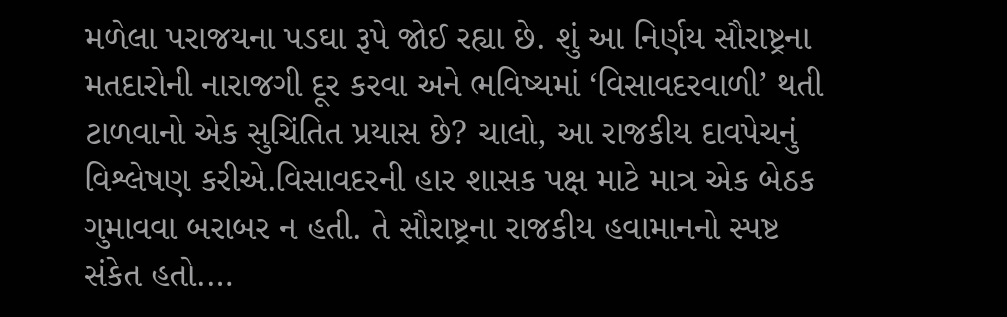મળેલા પરાજયના પડઘા રૂપે જોઈ રહ્યા છે. શું આ નિર્ણય સૌરાષ્ટ્રના મતદારોની નારાજગી દૂર કરવા અને ભવિષ્યમાં ‘વિસાવદરવાળી’ થતી ટાળવાનો એક સુચિંતિત પ્રયાસ છે? ચાલો, આ રાજકીય દાવપેચનું વિશ્લેષણ કરીએ.વિસાવદરની હાર શાસક પક્ષ માટે માત્ર એક બેઠક ગુમાવવા બરાબર ન હતી. તે સૌરાષ્ટ્રના રાજકીય હવામાનનો સ્પષ્ટ સંકેત હતો.…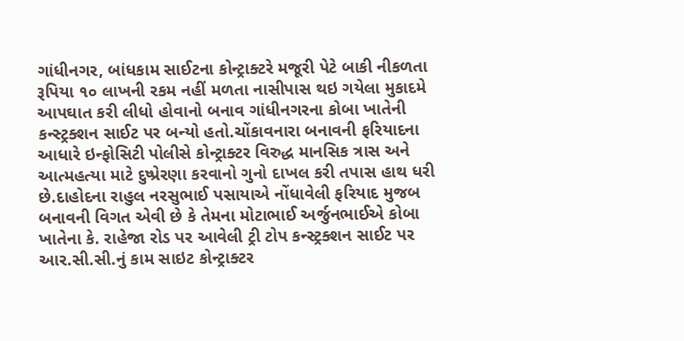ગાંધીનગર, બાંધકામ સાઈટના કોન્ટ્રાક્ટરે મજૂરી પેટે બાકી નીકળતા રૂપિયા ૧૦ લાખની રકમ નહીં મળતા નાસીપાસ થઇ ગયેલા મુકાદમે આપઘાત કરી લીધો હોવાનો બનાવ ગાંધીનગરના કોબા ખાતેની કન્સ્ટ્રક્શન સાઈટ પર બન્યો હતો.ચોંકાવનારા બનાવની ફરિયાદના આધારે ઇન્ફોસિટી પોલીસે કોન્ટ્રાક્ટર વિરુદ્ધ માનસિક ત્રાસ અને આત્મહત્યા માટે દુષ્પ્રેરણા કરવાનો ગુનો દાખલ કરી તપાસ હાથ ધરી છે.દાહોદના રાહુલ નરસુભાઈ પસાયાએ નોંધાવેલી ફરિયાદ મુજબ બનાવની વિગત એવી છે કે તેમના મોટાભાઈ અર્જુનભાઈએ કોબા ખાતેના કે. રાહેજા રોડ પર આવેલી ટ્રી ટોપ કન્સ્ટ્રક્શન સાઈટ પર આર.સી.સી.નું કામ સાઇટ કોન્ટ્રાક્ટર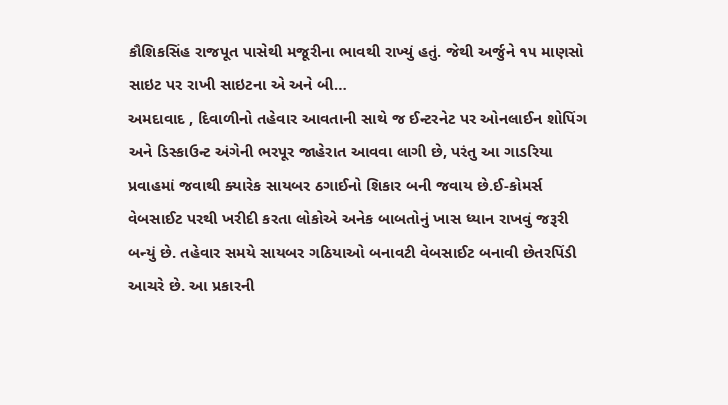કૌશિકસિંહ રાજપૂત પાસેથી મજૂરીના ભાવથી રાખ્યું હતું. જેથી અર્જુને ૧૫ માણસો સાઇટ પર રાખી સાઇટના એ અને બી…
અમદાવાદ , દિવાળીનો તહેવાર આવતાની સાથે જ ઈન્ટરનેટ પર ઓનલાઈન શોપિંગ અને ડિસ્કાઉન્ટ અંગેની ભરપૂર જાહેરાત આવવા લાગી છે, પરંતુ આ ગાડરિયા પ્રવાહમાં જવાથી ક્યારેક સાયબર ઠગાઈનો શિકાર બની જવાય છે.ઈ-કોમર્સ વેબસાઈટ પરથી ખરીદી કરતા લોકોએ અનેક બાબતોનું ખાસ ધ્યાન રાખવું જરૂરી બન્યું છે. તહેવાર સમયે સાયબર ગઠિયાઓ બનાવટી વેબસાઈટ બનાવી છેતરપિંડી આચરે છે. આ પ્રકારની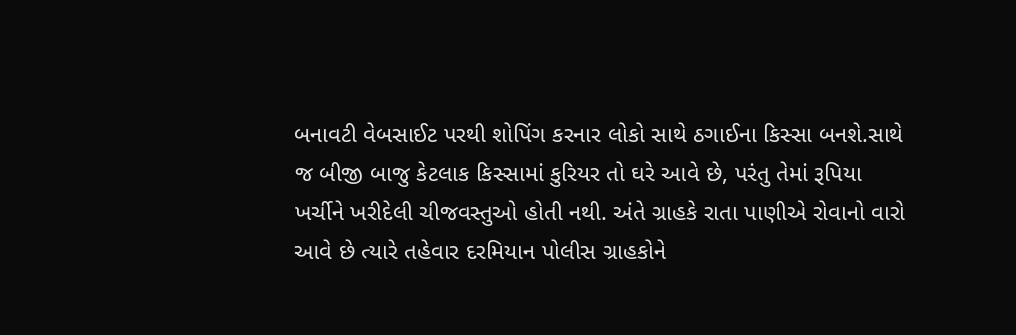બનાવટી વેબસાઈટ પરથી શોપિંગ કરનાર લોકો સાથે ઠગાઈના કિસ્સા બનશે.સાથે જ બીજી બાજુ કેટલાક કિસ્સામાં કુરિયર તો ઘરે આવે છે, પરંતુ તેમાં રૂપિયા ખર્ચીને ખરીદેલી ચીજવસ્તુઓ હોતી નથી. અંતે ગ્રાહકે રાતા પાણીએ રોવાનો વારો આવે છે ત્યારે તહેવાર દરમિયાન પોલીસ ગ્રાહકોને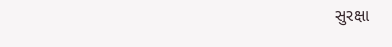સુરક્ષા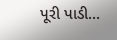પૂરી પાડી…